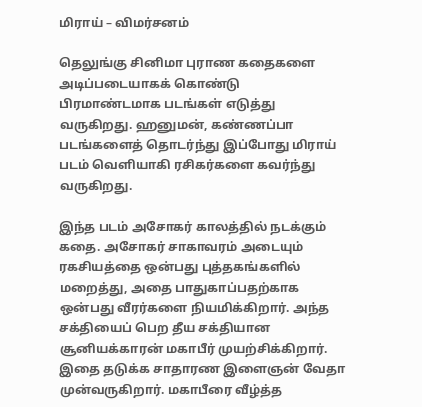மிராய் – விமர்சனம்

தெலுங்கு சினிமா புராண கதைகளை அடிப்படையாகக் கொண்டு பிரமாண்டமாக படங்கள் எடுத்து வருகிறது. ஹனுமன், கண்ணப்பா படங்களைத் தொடர்ந்து இப்போது மிராய் படம் வெளியாகி ரசிகர்களை கவர்ந்து வருகிறது.

இந்த படம் அசோகர் காலத்தில் நடக்கும் கதை. அசோகர் சாகாவரம் அடையும் ரகசியத்தை ஒன்பது புத்தகங்களில் மறைத்து, அதை பாதுகாப்பதற்காக ஒன்பது வீரர்களை நியமிக்கிறார். அந்த சக்தியைப் பெற தீய சக்தியான சூனியக்காரன் மகாபீர் முயற்சிக்கிறார். இதை தடுக்க சாதாரண இளைஞன் வேதா முன்வருகிறார். மகாபீரை வீழ்த்த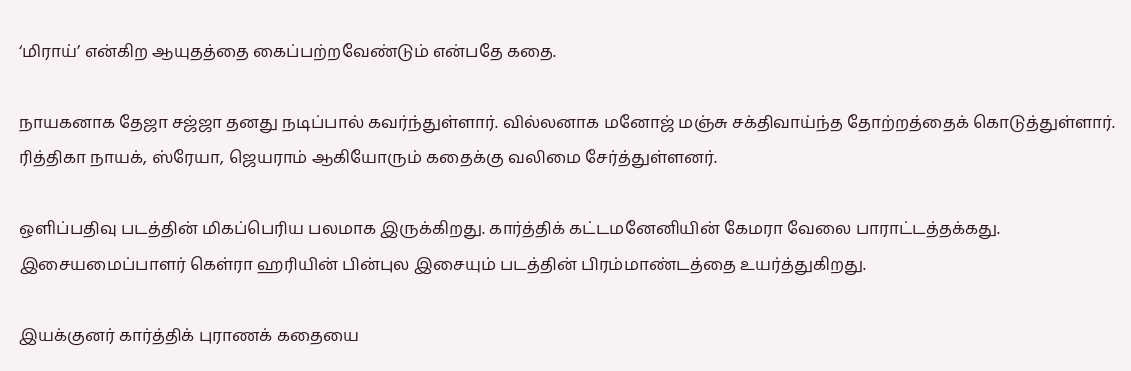‘மிராய்’ என்கிற ஆயுதத்தை கைப்பற்றவேண்டும் என்பதே கதை.

நாயகனாக தேஜா சஜ்ஜா தனது நடிப்பால் கவர்ந்துள்ளார். வில்லனாக மனோஜ் மஞ்சு சக்திவாய்ந்த தோற்றத்தைக் கொடுத்துள்ளார். ரித்திகா நாயக், ஸ்ரேயா, ஜெயராம் ஆகியோரும் கதைக்கு வலிமை சேர்த்துள்ளனர்.

ஒளிப்பதிவு படத்தின் மிகப்பெரிய பலமாக இருக்கிறது. கார்த்திக் கட்டமனேனியின் கேமரா வேலை பாராட்டத்தக்கது. இசையமைப்பாளர் கெள்ரா ஹரியின் பின்புல இசையும் படத்தின் பிரம்மாண்டத்தை உயர்த்துகிறது.

இயக்குனர் கார்த்திக் புராணக் கதையை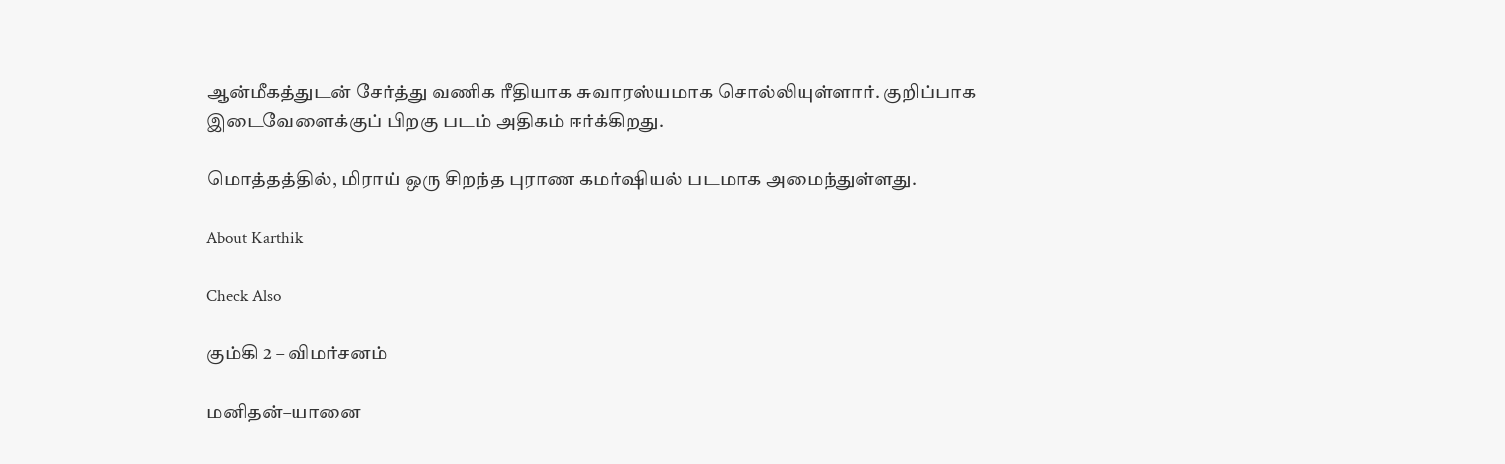ஆன்மீகத்துடன் சேர்த்து வணிக ரீதியாக சுவாரஸ்யமாக சொல்லியுள்ளார். குறிப்பாக இடைவேளைக்குப் பிறகு படம் அதிகம் ஈர்க்கிறது.

மொத்தத்தில், மிராய் ஒரு சிறந்த புராண கமர்ஷியல் படமாக அமைந்துள்ளது.

About Karthik

Check Also

கும்கி 2 – விமர்சனம்

மனிதன்–யானை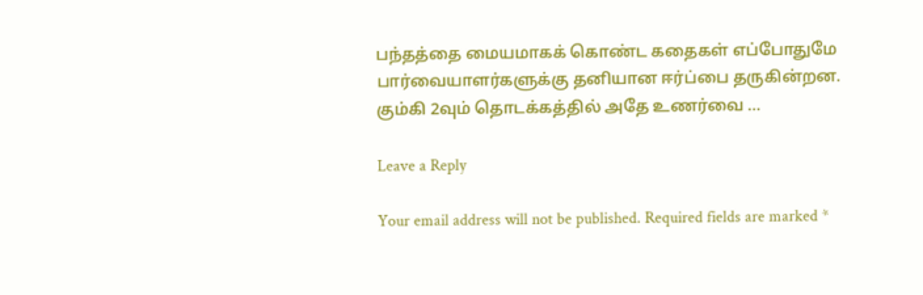பந்தத்தை மையமாகக் கொண்ட கதைகள் எப்போதுமே பார்வையாளர்களுக்கு தனியான ஈர்ப்பை தருகின்றன. கும்கி 2வும் தொடக்கத்தில் அதே உணர்வை …

Leave a Reply

Your email address will not be published. Required fields are marked *